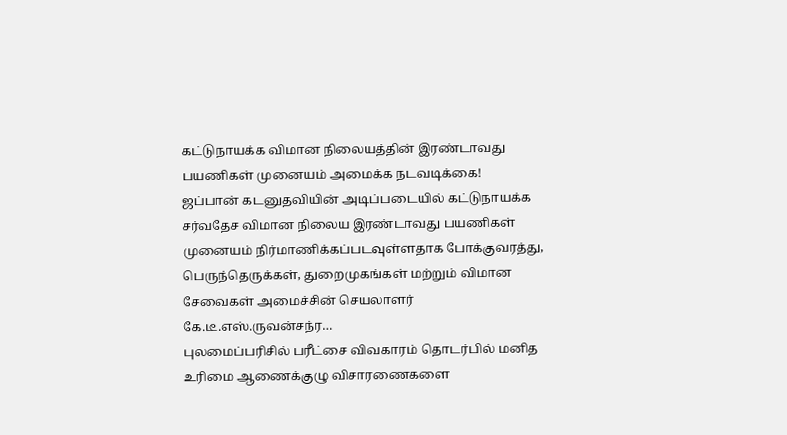கட்டுநாயக்க விமான நிலையத்தின் இரண்டாவது பயணிகள் முனையம் அமைக்க நடவடிக்கை!
ஜப்பான் கடனுதவியின் அடிப்படையில் கட்டுநாயக்க சர்வதேச விமான நிலைய இரண்டாவது பயணிகள் முனையம் நிர்மாணிக்கப்படவுள்ளதாக போக்குவரத்து, பெருந்தெருக்கள், துறைமுகங்கள் மற்றும் விமான சேவைகள் அமைச்சின் செயலாளர் கே.டீ.எஸ்.ருவன்சந்ர…
புலமைப்பரிசில் பரீட்சை விவகாரம் தொடர்பில் மனித உரிமை ஆணைக்குழு விசாரணைகளை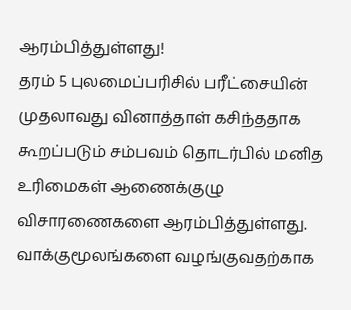ஆரம்பித்துள்ளது!
தரம் 5 புலமைப்பரிசில் பரீட்சையின் முதலாவது வினாத்தாள் கசிந்ததாக கூறப்படும் சம்பவம் தொடர்பில் மனித உரிமைகள் ஆணைக்குழு விசாரணைகளை ஆரம்பித்துள்ளது. வாக்குமூலங்களை வழங்குவதற்காக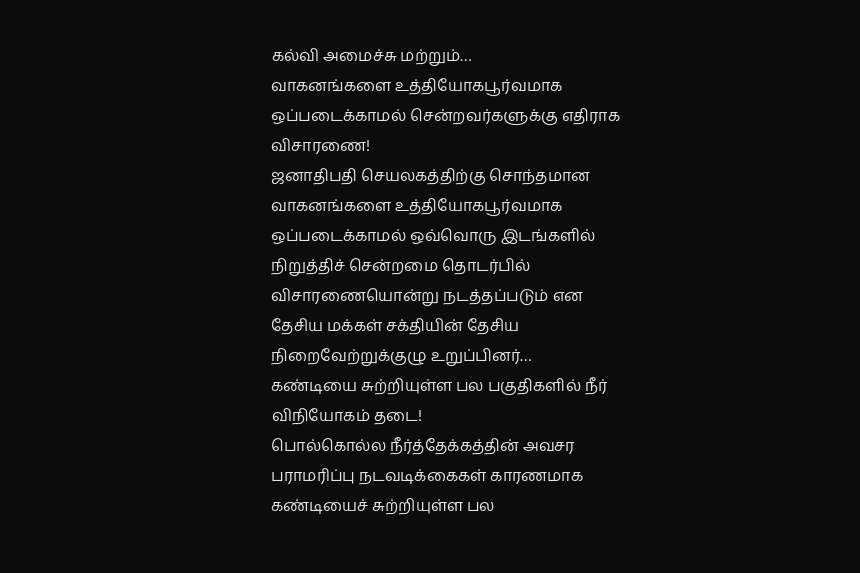கல்வி அமைச்சு மற்றும்…
வாகனங்களை உத்தியோகபூர்வமாக ஒப்படைக்காமல் சென்றவர்களுக்கு எதிராக விசாரணை!
ஜனாதிபதி செயலகத்திற்கு சொந்தமான வாகனங்களை உத்தியோகபூர்வமாக ஒப்படைக்காமல் ஒவ்வொரு இடங்களில் நிறுத்திச் சென்றமை தொடர்பில் விசாரணையொன்று நடத்தப்படும் என தேசிய மக்கள் சக்தியின் தேசிய நிறைவேற்றுக்குழு உறுப்பினர்…
கண்டியை சுற்றியுள்ள பல பகுதிகளில் நீர் விநியோகம் தடை!
பொல்கொல்ல நீர்த்தேக்கத்தின் அவசர பராமரிப்பு நடவடிக்கைகள் காரணமாக கண்டியைச் சுற்றியுள்ள பல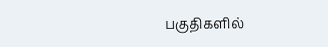பகுதிகளில்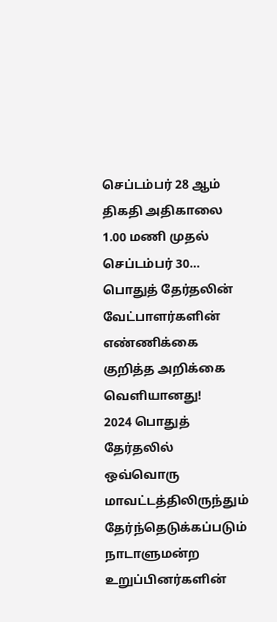செப்டம்பர் 28 ஆம் திகதி அதிகாலை 1.00 மணி முதல் செப்டம்பர் 30…
பொதுத் தேர்தலின் வேட்பாளர்களின் எண்ணிக்கை குறித்த அறிக்கை வெளியானது!
2024 பொதுத் தேர்தலில் ஒவ்வொரு மாவட்டத்திலிருந்தும் தேர்ந்தெடுக்கப்படும் நாடாளுமன்ற உறுப்பினர்களின்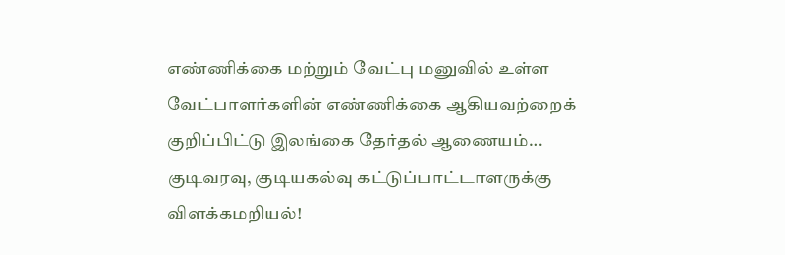எண்ணிக்கை மற்றும் வேட்பு மனுவில் உள்ள வேட்பாளர்களின் எண்ணிக்கை ஆகியவற்றைக் குறிப்பிட்டு இலங்கை தேர்தல் ஆணையம்…
குடிவரவு, குடியகல்வு கட்டுப்பாட்டாளருக்கு விளக்கமறியல்!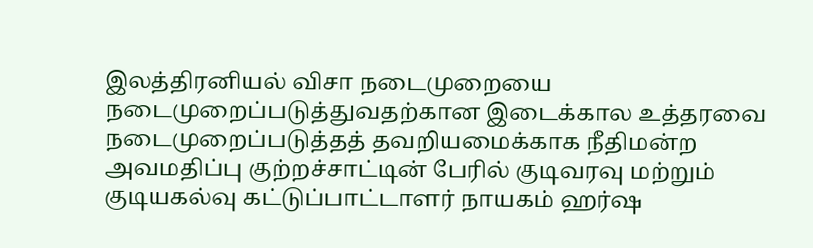இலத்திரனியல் விசா நடைமுறையை நடைமுறைப்படுத்துவதற்கான இடைக்கால உத்தரவை நடைமுறைப்படுத்தத் தவறியமைக்காக நீதிமன்ற அவமதிப்பு குற்றச்சாட்டின் பேரில் குடிவரவு மற்றும் குடியகல்வு கட்டுப்பாட்டாளர் நாயகம் ஹர்ஷ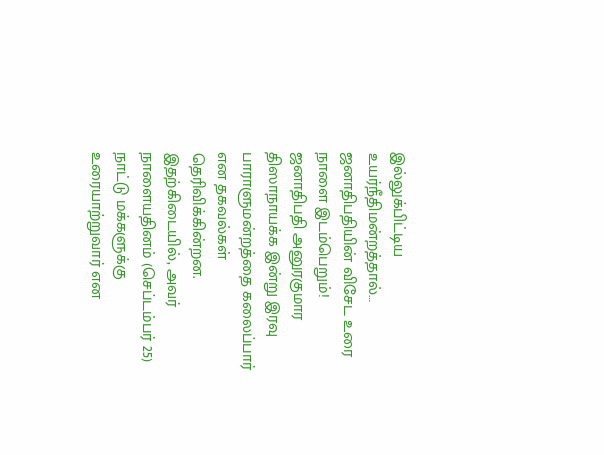இல்லுக்பிட்டிய உயர்நீதிமன்றத்தால்…
ஜனாதிபதியின் விசேட உரை நாளை இடம்பெறும்!
ஜனாதிபதி அனுரகுமார திஸாநாயக்க இன்று இரவு பாராளுமன்றத்தை கலைப்பார் என தகவல்கள் தெரிவிக்கின்றன. இதற்கிடையில், அவர் நாளையதினம் (செப்டம்பர் 25) நாட்டு மக்களுக்கு உரையாற்றுவார் என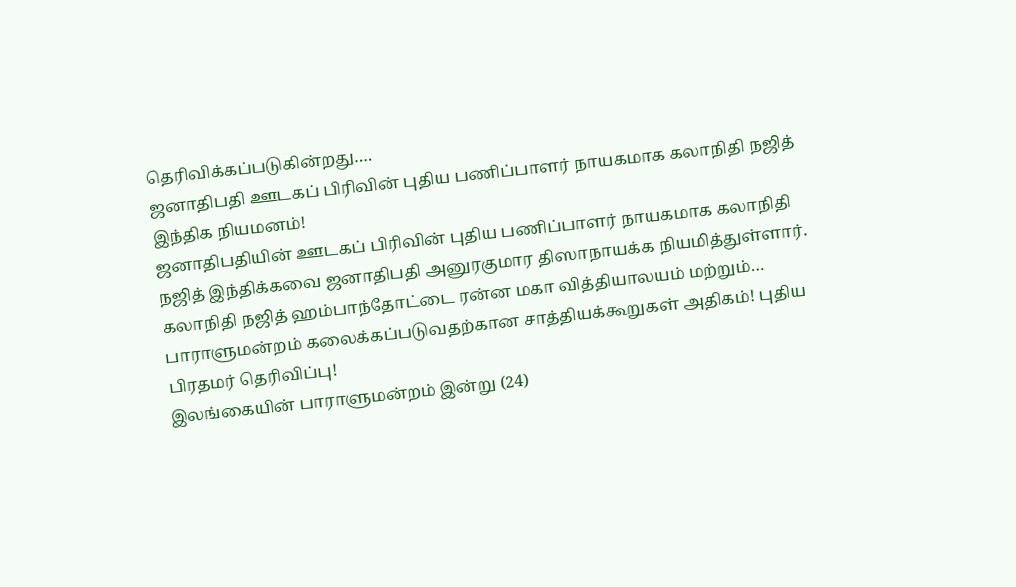தெரிவிக்கப்படுகின்றது….
ஜனாதிபதி ஊடகப் பிரிவின் புதிய பணிப்பாளர் நாயகமாக கலாநிதி நஜித் இந்திக நியமனம்!
ஜனாதிபதியின் ஊடகப் பிரிவின் புதிய பணிப்பாளர் நாயகமாக கலாநிதி நஜித் இந்திக்கவை ஜனாதிபதி அனுரகுமார திஸாநாயக்க நியமித்துள்ளார். கலாநிதி நஜித் ஹம்பாந்தோட்டை ரன்ன மகா வித்தியாலயம் மற்றும்…
பாராளுமன்றம் கலைக்கப்படுவதற்கான சாத்தியக்கூறுகள் அதிகம்! புதிய பிரதமர் தெரிவிப்பு!
இலங்கையின் பாராளுமன்றம் இன்று (24)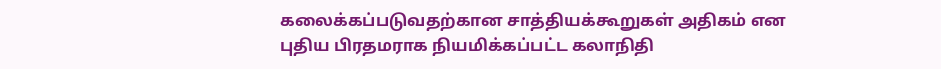கலைக்கப்படுவதற்கான சாத்தியக்கூறுகள் அதிகம் என புதிய பிரதமராக நியமிக்கப்பட்ட கலாநிதி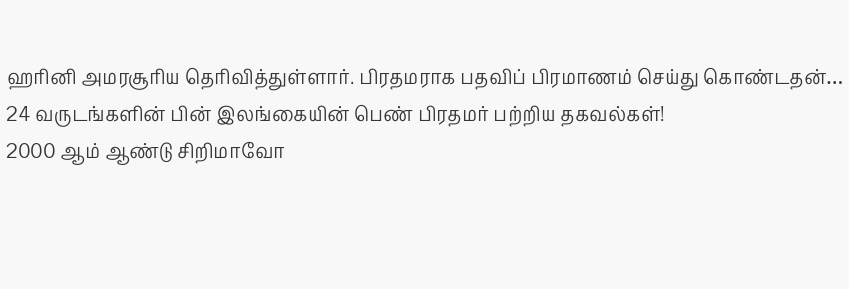ஹரினி அமரசூரிய தெரிவித்துள்ளார். பிரதமராக பதவிப் பிரமாணம் செய்து கொண்டதன்…
24 வருடங்களின் பின் இலங்கையின் பெண் பிரதமர் பற்றிய தகவல்கள்!
2000 ஆம் ஆண்டு சிறிமாவோ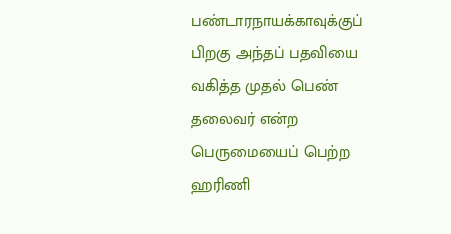பண்டாரநாயக்காவுக்குப் பிறகு அந்தப் பதவியை வகித்த முதல் பெண் தலைவர் என்ற பெருமையைப் பெற்ற ஹரிணி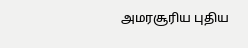அமரசூரிய புதிய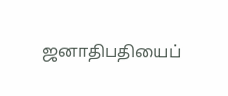ஜனாதிபதியைப்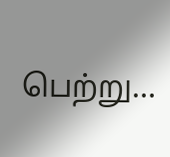பெற்று…